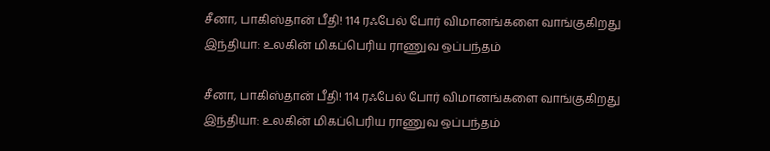சீனா, பாகிஸ்தான் பீதி! 114 ரஃபேல் போர் விமானங்களை வாங்குகிறது இந்தியா: உலகின் மிகப்பெரிய ராணுவ ஒப்பந்தம்

சீனா, பாகிஸ்தான் பீதி! 114 ரஃபேல் போர் விமானங்களை வாங்குகிறது இந்தியா: உலகின் மிகப்பெரிய ராணுவ ஒப்பந்தம்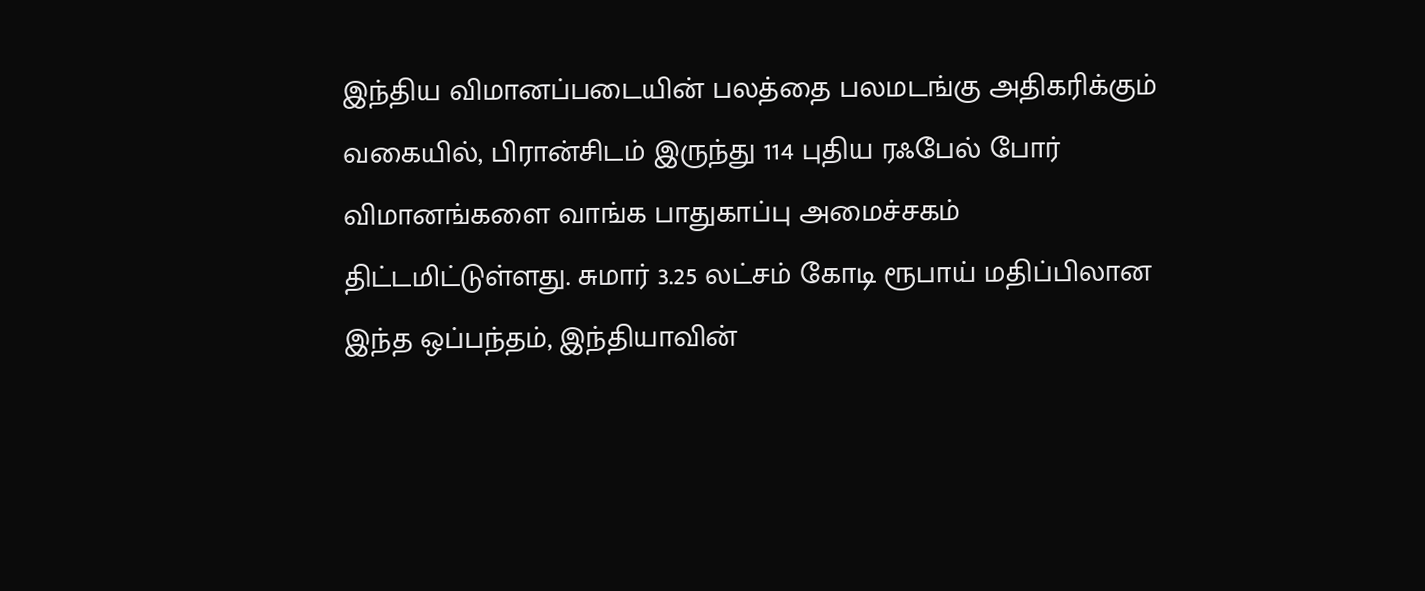இந்திய விமானப்படையின் பலத்தை பலமடங்கு அதிகரிக்கும் வகையில், பிரான்சிடம் இருந்து 114 புதிய ரஃபேல் போர் விமானங்களை வாங்க பாதுகாப்பு அமைச்சகம் திட்டமிட்டுள்ளது. சுமார் 3.25 லட்சம் கோடி ரூபாய் மதிப்பிலான இந்த ஒப்பந்தம், இந்தியாவின்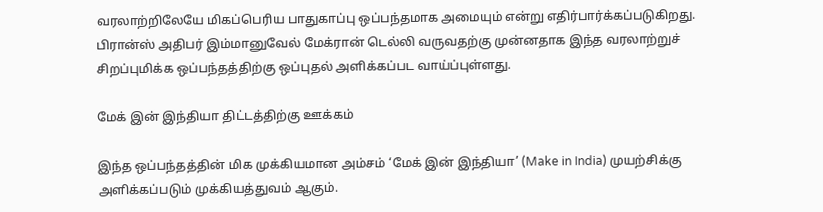வரலாற்றிலேயே மிகப்பெரிய பாதுகாப்பு ஒப்பந்தமாக அமையும் என்று எதிர்பார்க்கப்படுகிறது. பிரான்ஸ் அதிபர் இம்மானுவேல் மேக்ரான் டெல்லி வருவதற்கு முன்னதாக இந்த வரலாற்றுச் சிறப்புமிக்க ஒப்பந்தத்திற்கு ஒப்புதல் அளிக்கப்பட வாய்ப்புள்ளது.

மேக் இன் இந்தியா திட்டத்திற்கு ஊக்கம்

இந்த ஒப்பந்தத்தின் மிக முக்கியமான அம்சம் ‘மேக் இன் இந்தியா’ (Make in India) முயற்சிக்கு அளிக்கப்படும் முக்கியத்துவம் ஆகும்.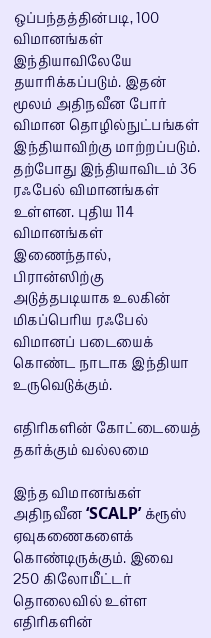ஒப்பந்தத்தின்படி, 100 விமானங்கள் இந்தியாவிலேயே தயாரிக்கப்படும். இதன் மூலம் அதிநவீன போர் விமான தொழில்நுட்பங்கள் இந்தியாவிற்கு மாற்றப்படும். தற்போது இந்தியாவிடம் 36 ரஃபேல் விமானங்கள் உள்ளன. புதிய 114 விமானங்கள் இணைந்தால், பிரான்ஸிற்கு அடுத்தபடியாக உலகின் மிகப்பெரிய ரஃபேல் விமானப் படையைக் கொண்ட நாடாக இந்தியா உருவெடுக்கும்.

எதிரிகளின் கோட்டையைத் தகர்க்கும் வல்லமை

இந்த விமானங்கள் அதிநவீன ‘SCALP’ க்ரூஸ் ஏவுகணைகளைக் கொண்டிருக்கும். இவை 250 கிலோமீட்டர் தொலைவில் உள்ள எதிரிகளின்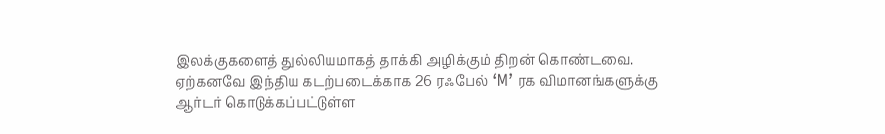இலக்குகளைத் துல்லியமாகத் தாக்கி அழிக்கும் திறன் கொண்டவை. ஏற்கனவே இந்திய கடற்படைக்காக 26 ரஃபேல் ‘M’ ரக விமானங்களுக்கு ஆர்டர் கொடுக்கப்பட்டுள்ள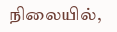நிலையில்,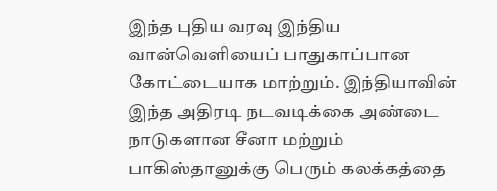இந்த புதிய வரவு இந்திய வான்வெளியைப் பாதுகாப்பான கோட்டையாக மாற்றும். இந்தியாவின் இந்த அதிரடி நடவடிக்கை அண்டை நாடுகளான சீனா மற்றும் பாகிஸ்தானுக்கு பெரும் கலக்கத்தை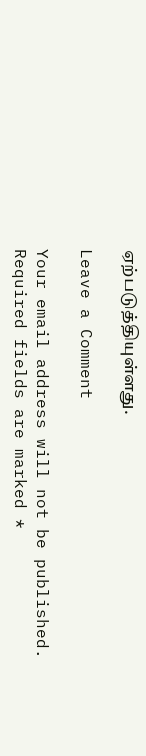ஏற்படுத்தியுள்ளது.

Leave a Comment

Your email address will not be published. Required fields are marked *